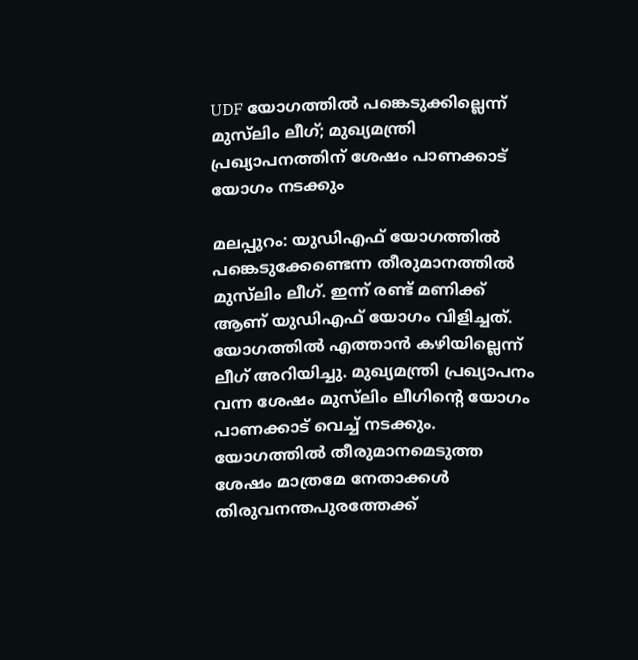UDF യോഗത്തിൽ പങ്കെടുക്കില്ലെന്ന് മുസ്‌ലിം ലീഗ്; മുഖ്യമന്ത്രി പ്രഖ്യാപനത്തിന് ശേഷം പാണക്കാട് യോഗം നടക്കും

മലപ്പുറം: യുഡിഎഫ് യോഗത്തില്‍ പങ്കെടുക്കേണ്ടെന്ന തീരുമാനത്തില്‍ മുസ്‌ലിം ലീഗ്. ഇന്ന് രണ്ട് മണിക്ക് ആണ് യുഡിഎഫ് യോഗം വിളിച്ചത്. യോഗത്തില്‍ എത്താന്‍ കഴിയില്ലെന്ന് ലീഗ് അറിയിച്ചു. മുഖ്യമന്ത്രി പ്രഖ്യാപനം വന്ന ശേഷം മുസ്‌ലിം ലീഗിന്റെ യോഗം പാണക്കാട് വെച്ച് നടക്കും. യോഗത്തിൽ തീരുമാനമെടുത്ത ശേഷം മാത്രമേ നേതാക്കള്‍ തിരുവനന്തപുരത്തേക്ക്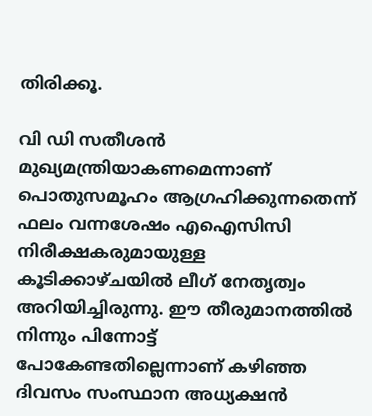തിരിക്കൂ.

വി ഡി സതീശന്‍ മുഖ്യമന്ത്രിയാകണമെന്നാണ് പൊതുസമൂഹം ആഗ്രഹിക്കുന്നതെന്ന് ഫലം വന്നശേഷം എഐസിസി നിരീക്ഷകരുമായുള്ള കൂടിക്കാഴ്ചയില്‍ ലീഗ് നേതൃത്വം അറിയിച്ചിരുന്നു. ഈ തീരുമാനത്തില്‍ നിന്നും പിന്നോട്ട് പോകേണ്ടതില്ലെന്നാണ് കഴിഞ്ഞ ദിവസം സംസ്ഥാന അധ്യക്ഷന്‍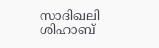സാദിഖലി ശിഹാബ്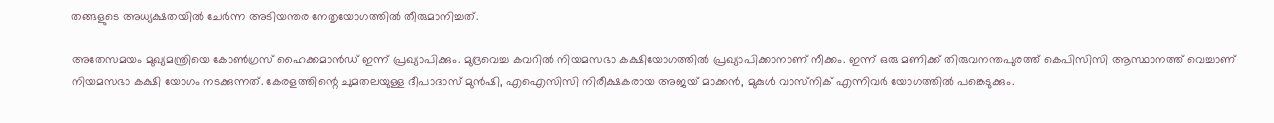തങ്ങളുടെ അധ്യക്ഷതയില്‍ ചേര്‍ന്ന അടിയന്തര നേതൃയോഗത്തില്‍ തീരുമാനിച്ചത്.

അതേസമയം മുഖ്യമന്ത്രിയെ കോണ്‍ഗ്രസ് ഹൈക്കമാന്‍ഡ് ഇന്ന് പ്രഖ്യാപിക്കും. മുദ്രവെച്ച കവറില്‍ നിയമസഭാ കക്ഷിയോഗത്തില്‍ പ്രഖ്യാപിക്കാനാണ് നീക്കം. ഇന്ന് ഒരു മണിക്ക് തിരുവനന്തപുരത്ത് കെപിസിസി ആസ്ഥാനത്ത് വെച്ചാണ് നിയമസഭാ കക്ഷി യോഗം നടക്കുന്നത്. കേരളത്തിന്റെ ചുമതലയുള്ള ദീപാദാസ് മുന്‍ഷി, എഐസിസി നിരീക്ഷകരായ അജയ് മാക്കന്‍, മുകുള്‍ വാസ്‌നിക് എന്നിവര്‍ യോഗത്തില്‍ പങ്കെടുക്കും.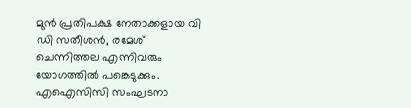മുന്‍ പ്രതിപക്ഷ നേതാക്കളായ വി ഡി സതീശന്‍, രമേശ് ചെന്നിത്തല എന്നിവരും യോഗത്തില്‍ പങ്കെടുക്കും. എഐസിസി സംഘടനാ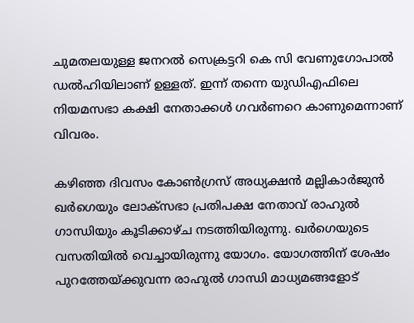ചുമതലയുള്ള ജനറല്‍ സെക്രട്ടറി കെ സി വേണുഗോപാല്‍ ഡല്‍ഹിയിലാണ് ഉള്ളത്. ഇന്ന് തന്നെ യുഡിഎഫിലെ നിയമസഭാ കക്ഷി നേതാക്കള്‍ ഗവര്‍ണറെ കാണുമെന്നാണ് വിവരം.

കഴിഞ്ഞ ദിവസം കോണ്‍ഗ്രസ് അധ്യക്ഷന്‍ മല്ലികാര്‍ജുന്‍ ഖര്‍ഗെയും ലോക്സഭാ പ്രതിപക്ഷ നേതാവ് രാഹുല്‍ ഗാന്ധിയും കൂടിക്കാഴ്ച നടത്തിയിരുന്നു. ഖര്‍ഗെയുടെ വസതിയില്‍ വെച്ചായിരുന്നു യോഗം. യോഗത്തിന് ശേഷം പുറത്തേയ്ക്കുവന്ന രാഹുല്‍ ഗാന്ധി മാധ്യമങ്ങളോട്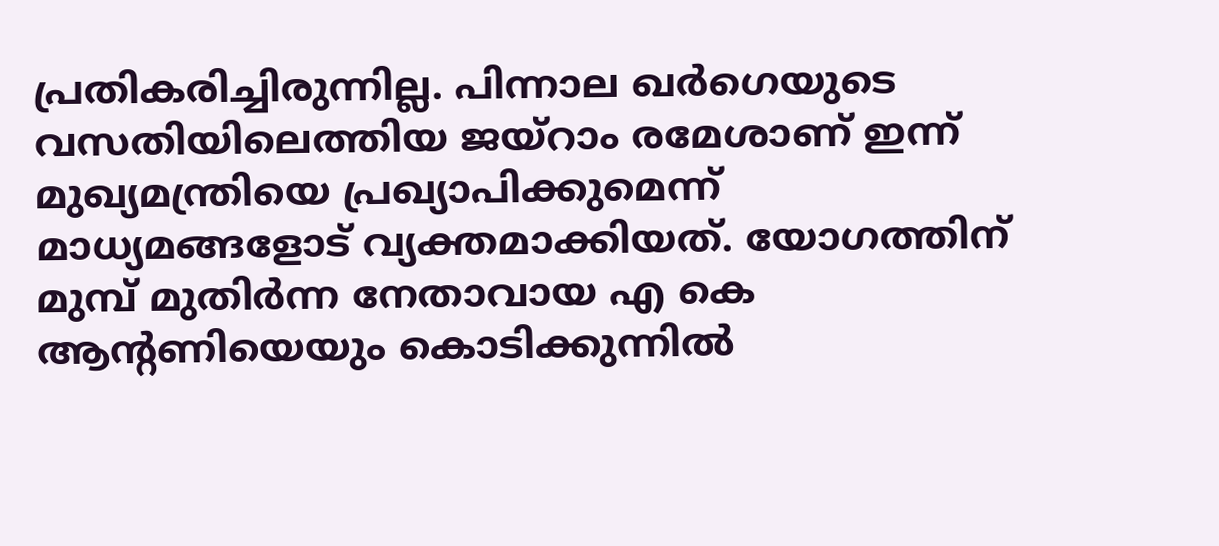പ്രതികരിച്ചിരുന്നില്ല. പിന്നാല ഖര്‍ഗെയുടെ വസതിയിലെത്തിയ ജയ്‌റാം രമേശാണ് ഇന്ന് മുഖ്യമന്ത്രിയെ പ്രഖ്യാപിക്കുമെന്ന് മാധ്യമങ്ങളോട് വ്യക്തമാക്കിയത്. യോഗത്തിന് മുമ്പ് മുതിര്‍ന്ന നേതാവായ എ കെ ആന്റണിയെയും കൊടിക്കുന്നില്‍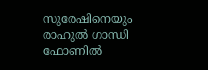സുരേഷിനെയും രാഹുല്‍ ഗാന്ധി ഫോണില്‍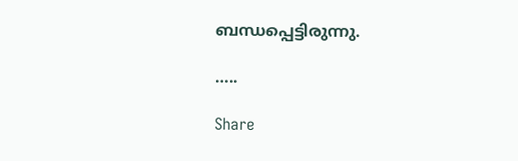ബന്ധപ്പെട്ടിരുന്നു.

…..

Share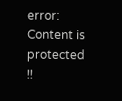error: Content is protected !!